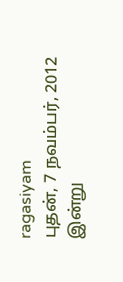ragasiyam
புதன், 7 நவம்பர், 2012
இன்று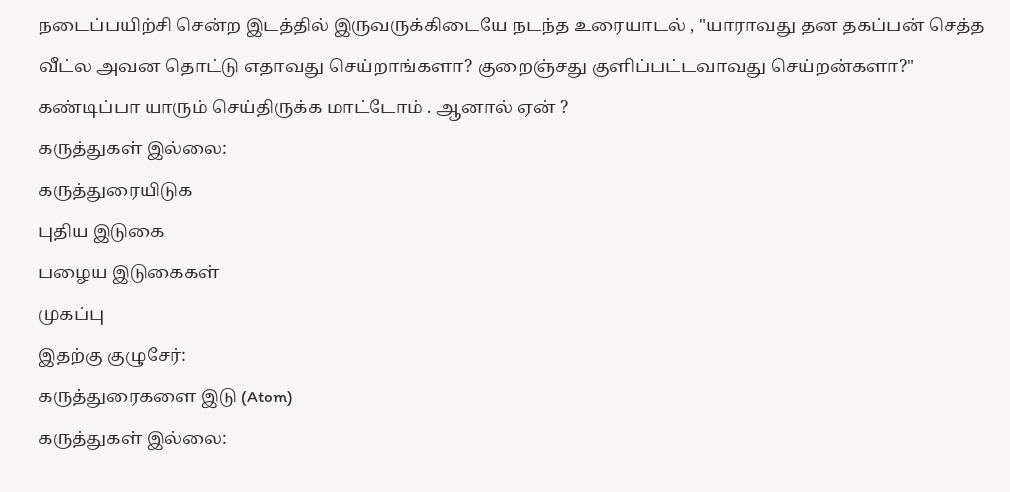நடைப்பயிற்சி சென்ற இடத்தில் இருவருக்கிடையே நடந்த உரையாடல் , "யாராவது தன தகப்பன் செத்த வீட்ல அவன தொட்டு எதாவது செய்றாங்களா? குறைஞ்சது குளிப்பட்டவாவது செய்றன்களா?"
கண்டிப்பா யாரும் செய்திருக்க மாட்டோம் . ஆனால் ஏன் ?
கருத்துகள் இல்லை:
கருத்துரையிடுக
புதிய இடுகை
பழைய இடுகைகள்
முகப்பு
இதற்கு குழுசேர்:
கருத்துரைகளை இடு (Atom)
கருத்துகள் இல்லை: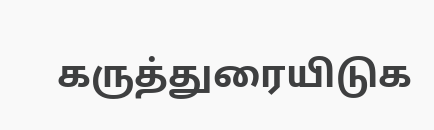கருத்துரையிடுக